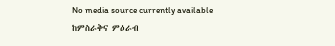No media source currently available
ከምስራቅና ምዕራብ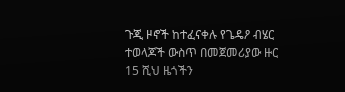ጉጂ ዞኖች ከተፈናቀሉ የጌዴዖ ብሄር ተወላጆች ውስጥ በመጀመሪያው ዙር 15 ሺህ ዜጎችን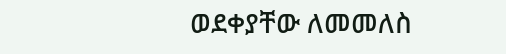ወደቀያቸው ለመመለስ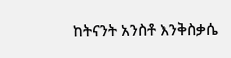ከትናንት አንስቶ እንቅስቃሴ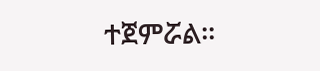ተጀምሯል፡፡